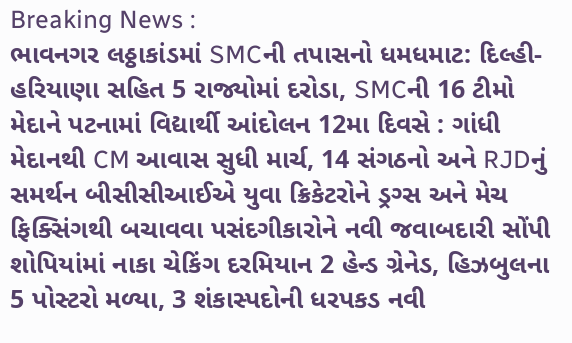Breaking News :
ભાવનગર લઠ્ઠાકાંડમાં SMCની તપાસનો ધમધમાટ: દિલ્હી-હરિયાણા સહિત 5 રાજ્યોમાં દરોડા, SMCની 16 ટીમો મેદાને પટનામાં વિદ્યાર્થી આંદોલન 12મા દિવસે : ગાંધી મેદાનથી CM આવાસ સુધી માર્ચ, 14 સંગઠનો અને RJDનું સમર્થન બીસીસીઆઈએ યુવા ક્રિકેટરોને ડ્રગ્સ અને મેચ ફિક્સિંગથી બચાવવા પસંદગીકારોને નવી જવાબદારી સોંપી શોપિયાંમાં નાકા ચેકિંગ દરમિયાન 2 હેન્ડ ગ્રેનેડ, હિઝબુલના 5 પોસ્ટરો મળ્યા, 3 શંકાસ્પદોની ધરપકડ નવી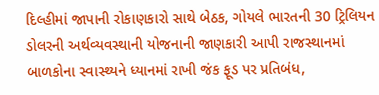દિલ્હીમાં જાપાની રોકાણકારો સાથે બેઠક, ગોયલે ભારતની 30 ટ્રિલિયન ડોલરની અર્થવ્યવસ્થાની યોજનાની જાણકારી આપી રાજસ્થાનમાં બાળકોના સ્વાસ્થ્યને ધ્યાનમાં રાખી જંક ફૂડ પર પ્રતિબંધ,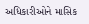અધિકારીઓને માસિક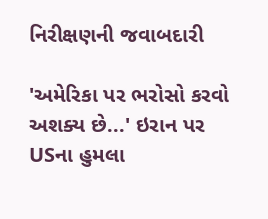નિરીક્ષણની જવાબદારી

'અમેરિકા પર ભરોસો કરવો અશક્ય છે...' ઇરાન પર USના હુમલા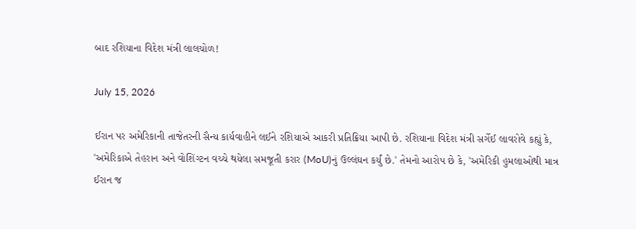બાદ રશિયાના વિદેશ મંત્રી લાલચોળ!

July 15, 2026

ઈરાન પર અમેરિકાની તાજેતરની સૈન્ય કાર્યવાહીને લઈને રશિયાએ આકરી પ્રતિક્રિયા આપી છે. રશિયાના વિદેશ મંત્રી સર્ગેઈ લાવરોવે કહ્યું કે, 'અમેરિકાએ તેહરાન અને વોશિંગ્ટન વચ્ચે થયેલા સમજૂતી કરાર (MoU)નું ઉલ્લંઘન કર્યું છે.' તેમનો આરોપ છે કે, 'અમેરિકી હુમલાઓથી માત્ર ઈરાન જ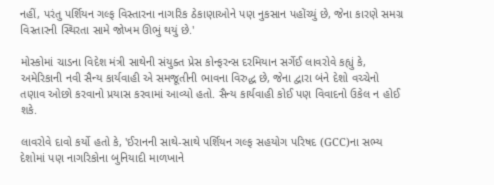નહીં, પરંતુ પર્શિયન ગલ્ફ વિસ્તારના નાગરિક ઠેકાણાઓને પણ નુકસાન પહોંચ્યું છે, જેના કારણે સમગ્ર વિસ્તારની સ્થિરતા સામે જોખમ ઊભું થયું છે.'

મોસ્કોમાં ચાડના વિદેશ મંત્રી સાથેની સંયુક્ત પ્રેસ કોન્ફરન્સ દરમિયાન સર્ગેઈ લાવરોવે કહ્યું કે, અમેરિકાની નવી સૈન્ય કાર્યવાહી એ સમજૂતીની ભાવના વિરુદ્ધ છે, જેના દ્વારા બંને દેશો વચ્ચેનો તણાવ ઓછો કરવાનો પ્રયાસ કરવામાં આવ્યો હતો. સૈન્ય કાર્યવાહી કોઈ પણ વિવાદનો ઉકેલ ન હોઈ શકે.

લાવરોવે દાવો કર્યો હતો કે, 'ઈરાનની સાથે-સાથે પર્શિયન ગલ્ફ સહયોગ પરિષદ (GCC)ના સભ્ય દેશોમાં પણ નાગરિકોના બુનિયાદી માળખાને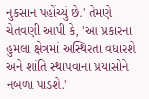નુકસાન પહોંચ્યું છે.' તેમણે ચેતવણી આપી કે, 'આ પ્રકારના હુમલા ક્ષેત્રમાં અસ્થિરતા વધારશે અને શાંતિ સ્થાપવાના પ્રયાસોને નબળા પાડશે.'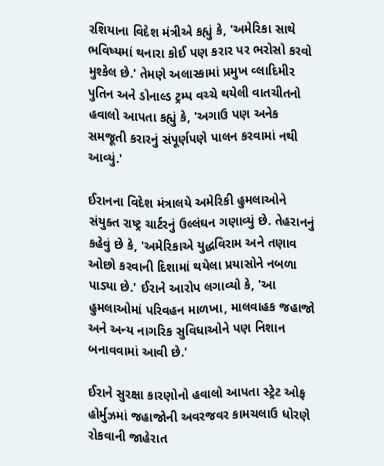રશિયાના વિદેશ મંત્રીએ કહ્યું કે, 'અમેરિકા સાથે ભવિષ્યમાં થનારા કોઈ પણ કરાર પર ભરોસો કરવો મુશ્કેલ છે.' તેમણે અલાસ્કામાં પ્રમુખ વ્લાદિમીર પુતિન અને ડોનાલ્ડ ટ્રમ્પ વચ્ચે થયેલી વાતચીતનો હવાલો આપતા કહ્યું કે, 'અગાઉ પણ અનેક સમજૂતી કરારનું સંપૂર્ણપણે પાલન કરવામાં નથી આવ્યું.'

ઈરાનના વિદેશ મંત્રાલયે અમેરિકી હુમલાઓને સંયુક્ત રાષ્ટ્ર ચાર્ટરનું ઉલ્લંઘન ગણાવ્યું છે. તેહરાનનું કહેવું છે કે, 'અમેરિકાએ યુદ્ધવિરામ અને તણાવ ઓછો કરવાની દિશામાં થયેલા પ્રયાસોને નબળા પાડ્યા છે.' ઈરાને આરોપ લગાવ્યો કે, 'આ હુમલાઓમાં પરિવહન માળખા, માલવાહક જહાજો અને અન્ય નાગરિક સુવિધાઓને પણ નિશાન બનાવવામાં આવી છે.'

ઈરાને સુરક્ષા કારણોનો હવાલો આપતા સ્ટ્રેટ ઓફ હોર્મુઝમાં જહાજોની અવરજવર કામચલાઉ ધોરણે રોકવાની જાહેરાત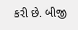કરી છે. બીજી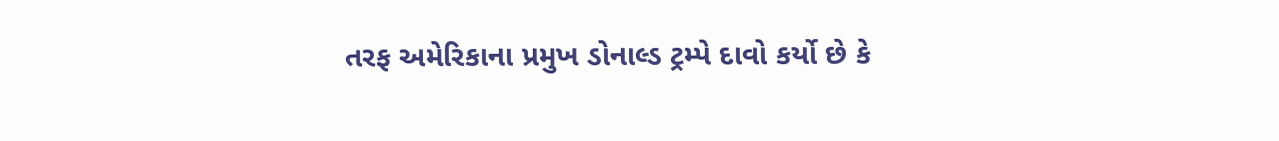તરફ અમેરિકાના પ્રમુખ ડોનાલ્ડ ટ્રમ્પે દાવો કર્યો છે કે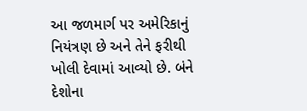આ જળમાર્ગ પર અમેરિકાનું નિયંત્રણ છે અને તેને ફરીથી ખોલી દેવામાં આવ્યો છે. બંને દેશોના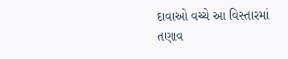દાવાઓ વચ્ચે આ વિસ્તારમાં તણાવ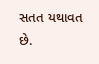સતત યથાવત છે.